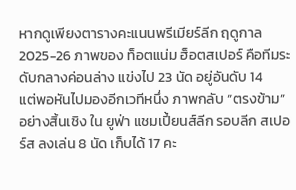หากดูเพียงตารางคะแนนพรีเมียร์ลีก ฤดูกาล 2025-26 ภาพของ ท็อตแน่ม ฮ็อตสเปอร์ คือทีมระดับกลางค่อนล่าง แข่งไป 23 นัด อยู่อันดับ 14
แต่พอหันไปมองอีกเวทีหนึ่ง ภาพกลับ “ตรงข้าม” อย่างสิ้นเชิง ใน ยูฟ่า แชมเปี้ยนส์ลีก รอบลีก สเปอร์ส ลงเล่น 8 นัด เก็บได้ 17 คะ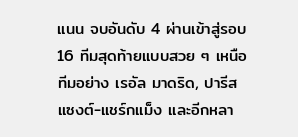แนน จบอันดับ 4 ผ่านเข้าสู่รอบ 16 ทีมสุดท้ายแบบสวย ๆ เหนือทีมอย่าง เรอัล มาดริด, ปารีส แซงต์-แชร์กแม็ง และอีกหลา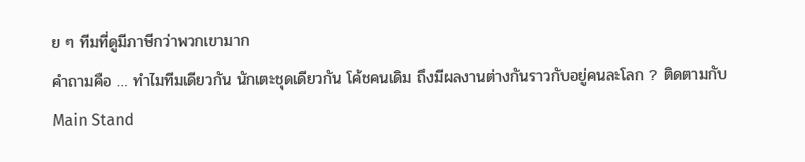ย ๆ ทีมที่ดูมีภาษีกว่าพวกเขามาก
คำถามคือ … ทำไมทีมเดียวกัน นักเตะชุดเดียวกัน โค้ชคนเดิม ถึงมีผลงานต่างกันราวกับอยู่คนละโลก ? ติดตามกับ Main Stand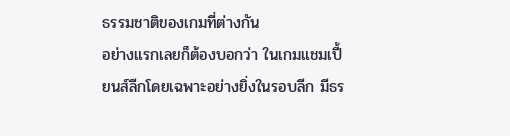ธรรมชาติของเกมที่ต่างกัน
อย่างแรกเลยก็ต้องบอกว่า ในเกมแชมเปี้ยนส์ลีกโดยเฉพาะอย่างยิ่งในรอบลีก มีธร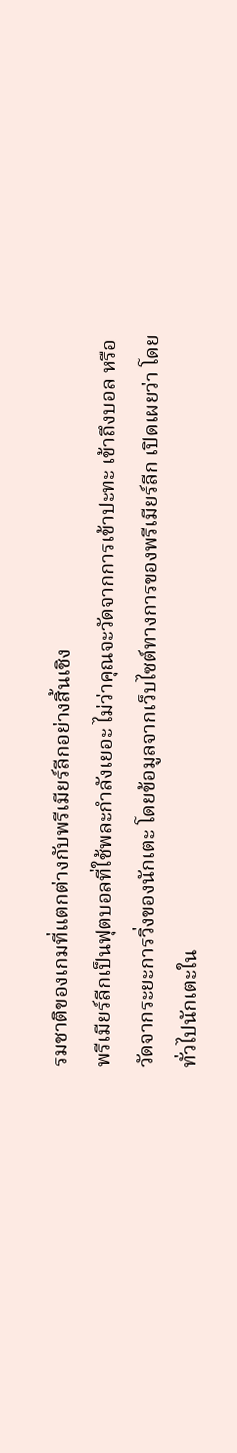รมชาติของเกมที่แตกต่างกับพรีเมียร์ลีกอย่างสิ้นเชิง
พรีเมียร์ลีกเป็นฟุตบอลที่ใช้พละกำลังเยอะ ไม่ว่าคุณจะวัดจากการเข้าปะทะ เข้าถึงบอล หรือวัดจากระยะการวิ่งของนักเตะ โดยข้อมูลจากเว็บไซต์ทางการของพรีเมียร์ลีก เปิดเผยว่า โดยทั่วไปนักเตะใน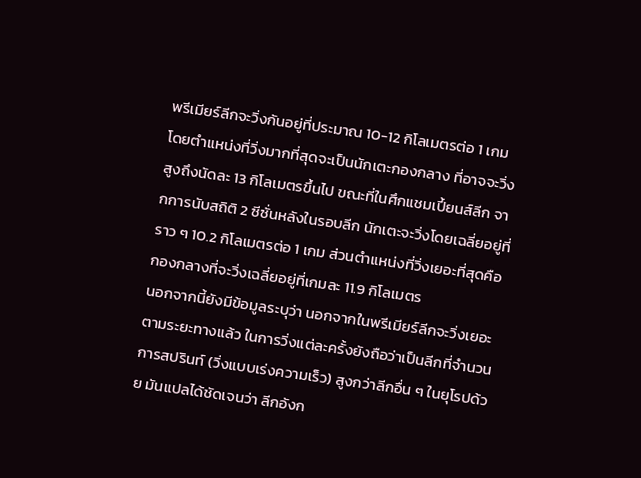พรีเมียร์ลีกจะวิ่งกันอยู่ที่ประมาณ 10-12 กิโลเมตรต่อ 1 เกม โดยตำแหน่งที่วิ่งมากที่สุดจะเป็นนักเตะกองกลาง ที่อาจจะวิ่งสูงถึงนัดละ 13 กิโลเมตรขึ้นไป ขณะที่ในศึกแชมเปี้ยนส์ลีก จากการนับสถิติ 2 ซีซั่นหลังในรอบลีก นักเตะจะวิ่งโดยเฉลี่ยอยู่ที่ราว ๆ 10.2 กิโลเมตรต่อ 1 เกม ส่วนตำแหน่งที่วิ่งเยอะที่สุดคือกองกลางที่จะวิ่งเฉลี่ยอยู่ที่เกมละ 11.9 กิโลเมตร
นอกจากนี้ยังมีข้อมูลระบุว่า นอกจากในพรีเมียร์ลีกจะวิ่งเยอะตามระยะทางแล้ว ในการวิ่งแต่ละครั้งยังถือว่าเป็นลีกที่จำนวนการสปรินท์ (วิ่งแบบเร่งความเร็ว) สูงกว่าลีกอื่น ๆ ในยุโรปด้วย มันแปลได้ชัดเจนว่า ลีกอังก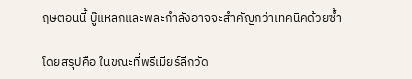ฤษตอนนี้ บู๊แหลกและพละกำลังอาจจะสำคัญกว่าเทคนิคด้วยซ้ำ

โดยสรุปคือ ในขณะที่พรีเมียร์ลีกวัด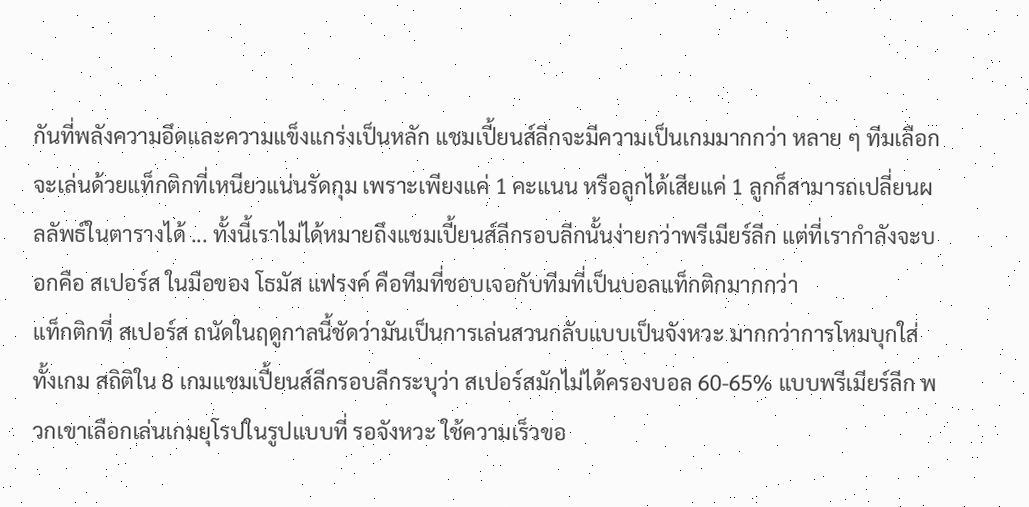กันที่พลังความอึดและความแข็งแกร่งเป็นหลัก แชมเปี้ยนส์ลีกจะมีความเป็นเกมมากกว่า หลาย ๆ ทีมเลือกจะเล่นด้วยแท็กติกที่เหนียวแน่นรัดกุม เพราะเพียงแค่ 1 คะแนน หรือลูกได้เสียแค่ 1 ลูกก็สามารถเปลี่ยนผลลัพธ์ในตารางได้ ... ทั้งนี้เราไม่ได้หมายถึงแชมเปี้ยนส์ลีกรอบลีกนั้นง่ายกว่าพรีเมียร์ลีก แต่ที่เรากำลังจะบอกคือ สเปอร์ส ในมือของ โธมัส แฟรงค์ คือทีมที่ชอบเจอกับทีมที่เป็นบอลแท็กติกมากกว่า
แท็กติกที่ สเปอร์ส ถนัดในฤดูกาลนี้ชัดว่ามันเป็นการเล่นสวนกลับแบบเป็นจังหวะ มากกว่าการโหมบุกใส่ทั้งเกม สถิติใน 8 เกมแชมเปี้ยนส์ลีกรอบลีกระบุว่า สเปอร์สมักไม่ได้ครองบอล 60-65% แบบพรีเมียร์ลีก พวกเขาเลือกเล่นเกมยุโรปในรูปแบบที่ รอจังหวะ ใช้ความเร็วขอ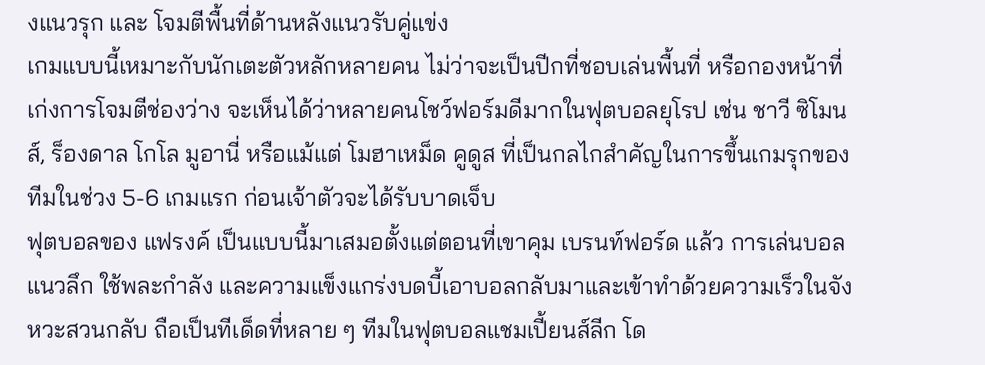งแนวรุก และ โจมตีพื้นที่ด้านหลังแนวรับคู่แข่ง
เกมแบบนี้เหมาะกับนักเตะตัวหลักหลายคน ไม่ว่าจะเป็นปีกที่ชอบเล่นพื้นที่ หรือกองหน้าที่เก่งการโจมตีช่องว่าง จะเห็นได้ว่าหลายคนโชว์ฟอร์มดีมากในฟุตบอลยุโรป เช่น ชาวี ซิโมนส์, ร็องดาล โกโล มูอานี่ หรือแม้แต่ โมฮาเหม็ด คูดูส ที่เป็นกลไกสำคัญในการขึ้นเกมรุกของทีมในช่วง 5-6 เกมแรก ก่อนเจ้าตัวจะได้รับบาดเจ็บ
ฟุตบอลของ แฟรงค์ เป็นแบบนี้มาเสมอตั้งแต่ตอนที่เขาคุม เบรนท์ฟอร์ด แล้ว การเล่นบอลแนวลึก ใช้พละกำลัง และความแข็งแกร่งบดบี้เอาบอลกลับมาและเข้าทำด้วยความเร็วในจังหวะสวนกลับ ถือเป็นทีเด็ดที่หลาย ๆ ทีมในฟุตบอลแชมเปี้ยนส์ลีก โด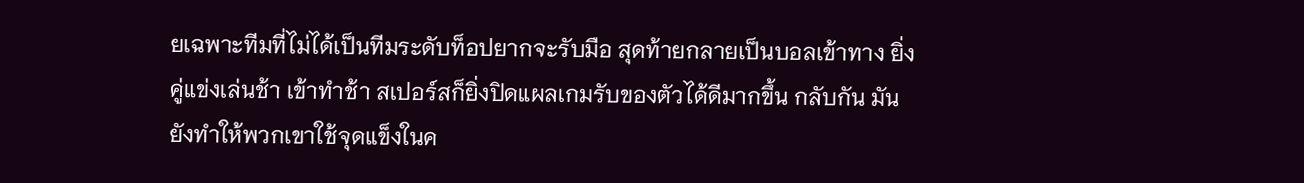ยเฉพาะทีมที่ไม่ได้เป็นทีมระดับท็อปยากจะรับมือ สุดท้ายกลายเป็นบอลเข้าทาง ยิ่งคู่แข่งเล่นช้า เข้าทำช้า สเปอร์สก็ยิ่งปิดแผลเกมรับของตัวได้ดีมากขึ้น กลับกัน มันยังทำให้พวกเขาใช้จุดแข็งในค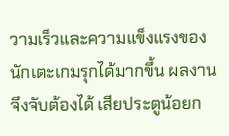วามเร็วและความแข็งแรงของนักเตะเกมรุกได้มากขึ้น ผลงานจึงจับต้องได้ เสียประตูน้อยก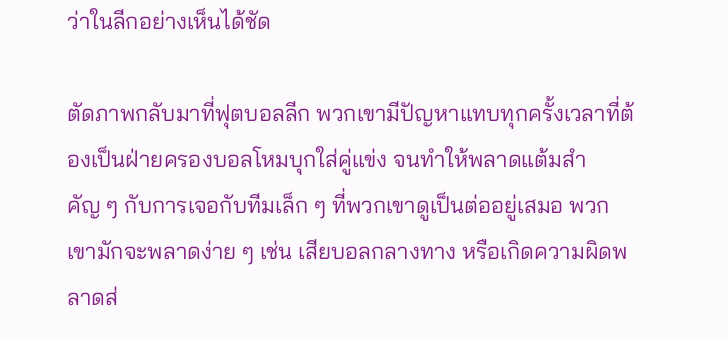ว่าในลีกอย่างเห็นได้ชัด

ตัดภาพกลับมาที่ฟุตบอลลีก พวกเขามีปัญหาแทบทุกครั้งเวลาที่ต้องเป็นฝ่ายครองบอลโหมบุกใส่คู่แข่ง จนทำให้พลาดแต้มสำคัญ ๆ กับการเจอกับทีมเล็ก ๆ ที่พวกเขาดูเป็นต่ออยู่เสมอ พวกเขามักจะพลาดง่าย ๆ เช่น เสียบอลกลางทาง หรือเกิดความผิดพลาดส่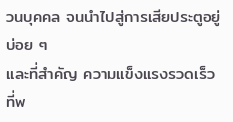วนบุคคล จนนำไปสู่การเสียประตูอยู่บ่อย ๆ
และที่สำคัญ ความแข็งแรงรวดเร็ว ที่พ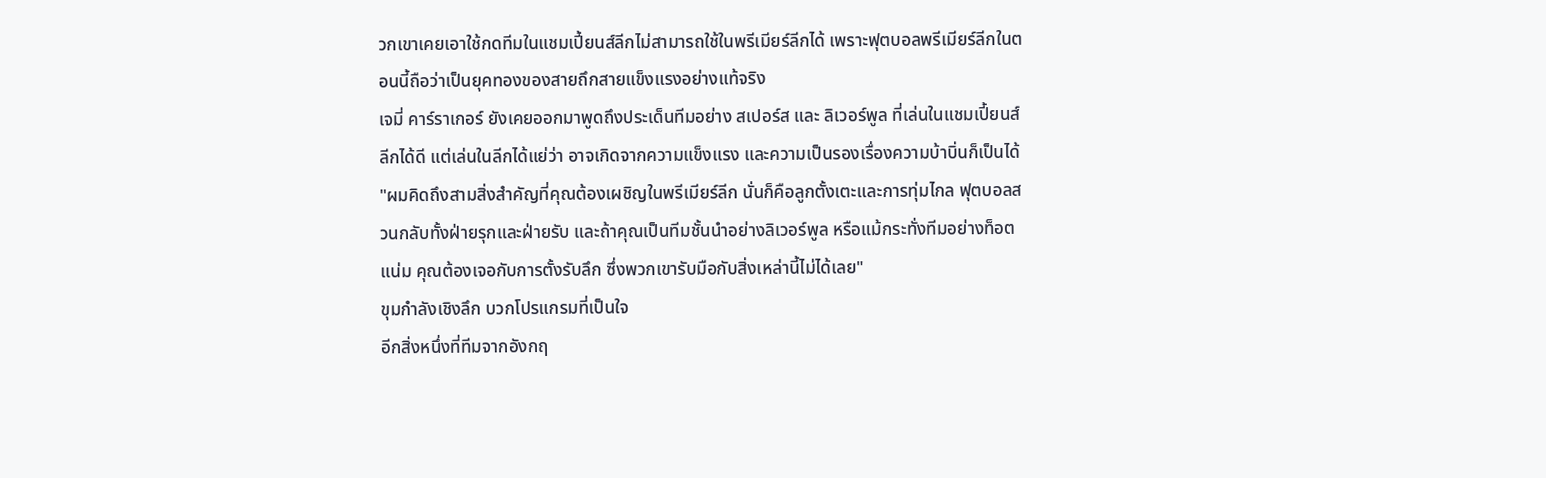วกเขาเคยเอาใช้กดทีมในแชมเปี้ยนส์ลีกไม่สามารถใช้ในพรีเมียร์ลีกได้ เพราะฟุตบอลพรีเมียร์ลีกในตอนนี้ถือว่าเป็นยุคทองของสายถึกสายแข็งแรงอย่างแท้จริง
เจมี่ คาร์ราเกอร์ ยังเคยออกมาพูดถึงประเด็นทีมอย่าง สเปอร์ส และ ลิเวอร์พูล ที่เล่นในแชมเปี้ยนส์ลีกได้ดี แต่เล่นในลีกได้แย่ว่า อาจเกิดจากความแข็งแรง และความเป็นรองเรื่องความบ้าบิ่นก็เป็นได้
"ผมคิดถึงสามสิ่งสำคัญที่คุณต้องเผชิญในพรีเมียร์ลีก นั่นก็คือลูกตั้งเตะและการทุ่มไกล ฟุตบอลสวนกลับทั้งฝ่ายรุกและฝ่ายรับ และถ้าคุณเป็นทีมชั้นนำอย่างลิเวอร์พูล หรือแม้กระทั่งทีมอย่างท็อตแน่ม คุณต้องเจอกับการตั้งรับลึก ซึ่งพวกเขารับมือกับสิ่งเหล่านี้ไม่ได้เลย"
ขุมกำลังเชิงลึก บวกโปรแกรมที่เป็นใจ
อีกสิ่งหนึ่งที่ทีมจากอังกฤ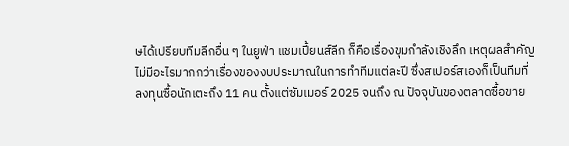ษได้เปรียบทีมลีกอื่น ๆ ในยูฟ่า แชมเปี้ยนส์ลีก ก็คือเรื่องขุมกำลังเชิงลึก เหตุผลสำคัญไม่มีอะไรมากกว่าเรื่องของงบประมาณในการทำทีมแต่ละปี ซึ่งสเปอร์สเองก็เป็นทีมที่ลงทุนซื้อนักเตะถึง 11 คน ตั้งแต่ซัมเมอร์ 2025 จนถึง ณ ปัจจุบันของตลาดซื้อขาย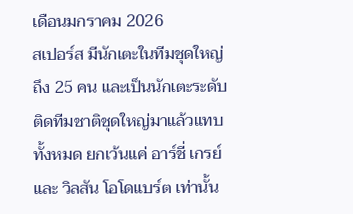เดือนมกราคม 2026
สเปอร์ส มีนักเตะในทีมชุดใหญ่ถึง 25 คน และเป็นนักเตะระดับติดทีมชาติชุดใหญ่มาแล้วแทบทั้งหมด ยกเว้นแค่ อาร์ชี่ เกรย์ และ วิลสัน โอโดแบร์ต เท่านั้น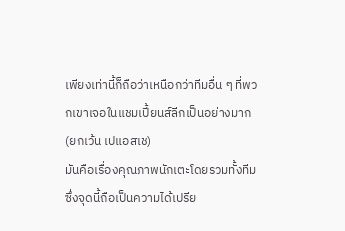เพียงเท่านี้ก็ถือว่าเหนือกว่าทีมอื่น ๆ ที่พวกเขาเจอในแชมเปี้ยนส์ลีกเป็นอย่างมาก (ยกเว้น เปแอสเช)
มันคือเรื่องคุณภาพนักเตะโดยรวมทั้งทีม ซึ่งจุดนี้ถือเป็นความได้เปรีย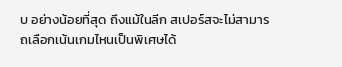บ อย่างน้อยที่สุด ถึงแม้ในลีก สเปอร์สจะไม่สามารถเลือกเน้นเกมไหนเป็นพิเศษได้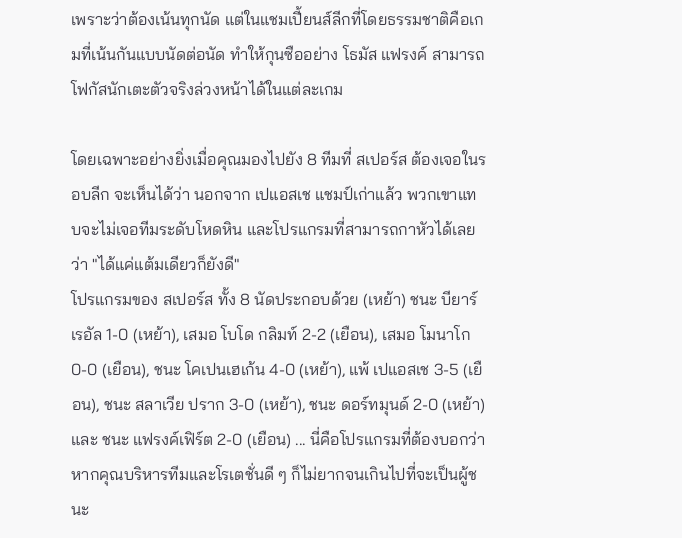เพราะว่าต้องเน้นทุกนัด แต่ในแชมเปี้ยนส์ลีกที่โดยธรรมชาติคือเกมที่เน้นกันแบบนัดต่อนัด ทำให้กุนซืออย่าง โธมัส แฟรงค์ สามารถโฟกัสนักเตะตัวจริงล่วงหน้าได้ในแต่ละเกม

โดยเฉพาะอย่างยิ่งเมื่อคุณมองไปยัง 8 ทีมที่ สเปอร์ส ต้องเจอในรอบลีก จะเห็นได้ว่า นอกจาก เปแอสเช แชมป์เก่าแล้ว พวกเขาแทบจะไม่เจอทีมระดับโหดหิน และโปรแกรมที่สามารถกาหัวได้เลยว่า "ได้แค่แต้มเดียวก็ยังดี"
โปรแกรมของ สเปอร์ส ทั้ง 8 นัดประกอบด้วย (เหย้า) ชนะ บียาร์เรอัล 1-0 (เหย้า), เสมอ โบโด กลิมท์ 2-2 (เยือน), เสมอ โมนาโก 0-0 (เยือน), ชนะ โคเปนเฮเก้น 4-0 (เหย้า), แพ้ เปแอสเช 3-5 (เยือน), ชนะ สลาเวีย ปราก 3-0 (เหย้า), ชนะ ดอร์ทมุนด์ 2-0 (เหย้า) และ ชนะ แฟรงค์เฟิร์ต 2-0 (เยือน) ... นี่คือโปรแกรมที่ต้องบอกว่า หากคุณบริหารทีมและโรเตชั่นดี ๆ ก็ไม่ยากจนเกินไปที่จะเป็นผู้ชนะ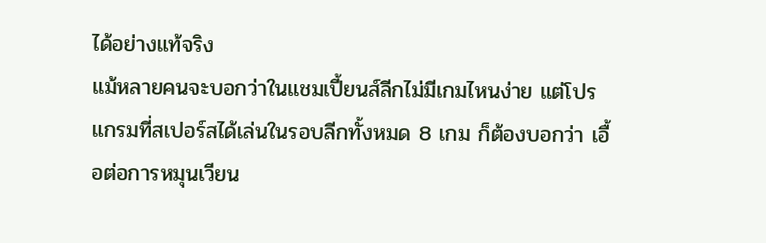ได้อย่างแท้จริง
แม้หลายคนจะบอกว่าในแชมเปี้ยนส์ลีกไม่มีเกมไหนง่าย แต่โปรแกรมที่สเปอร์สได้เล่นในรอบลีกทั้งหมด 8 เกม ก็ต้องบอกว่า เอื้อต่อการหมุนเวียน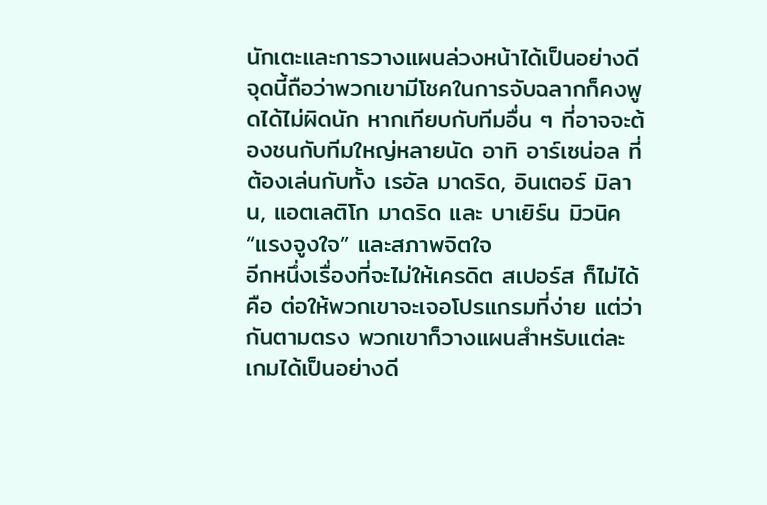นักเตะและการวางแผนล่วงหน้าได้เป็นอย่างดี จุดนี้ถือว่าพวกเขามีโชคในการจับฉลากก็คงพูดได้ไม่ผิดนัก หากเทียบกับทีมอื่น ๆ ที่อาจจะต้องชนกับทีมใหญ่หลายนัด อาทิ อาร์เซน่อล ที่ต้องเล่นกับทั้ง เรอัล มาดริด, อินเตอร์ มิลาน, แอตเลติโก มาดริด และ บาเยิร์น มิวนิค
“แรงจูงใจ” และสภาพจิตใจ
อีกหนึ่งเรื่องที่จะไม่ให้เครดิต สเปอร์ส ก็ไม่ได้คือ ต่อให้พวกเขาจะเจอโปรแกรมที่ง่าย แต่ว่ากันตามตรง พวกเขาก็วางแผนสำหรับแต่ละเกมได้เป็นอย่างดี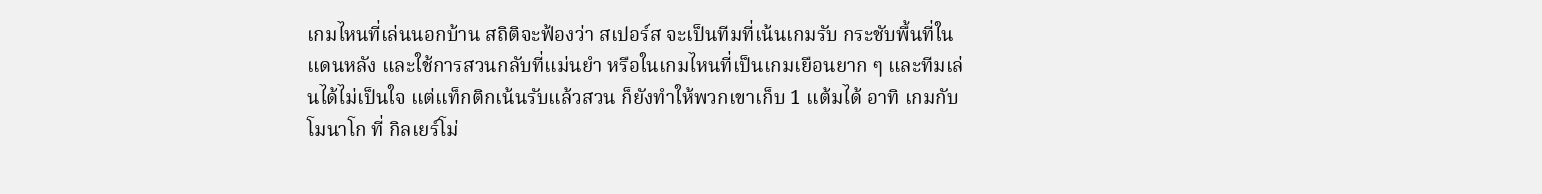เกมไหนที่เล่นนอกบ้าน สถิติจะฟ้องว่า สเปอร์ส จะเป็นทีมที่เน้นเกมรับ กระชับพื้นที่ในแดนหลัง และใช้การสวนกลับที่แม่นยำ หรือในเกมไหนที่เป็นเกมเยือนยาก ๆ และทีมเล่นได้ไม่เป็นใจ แต่แท็กติกเน้นรับแล้วสวน ก็ยังทำให้พวกเขาเก็บ 1 แต้มได้ อาทิ เกมกับ โมนาโก ที่ กิลเยร์โม่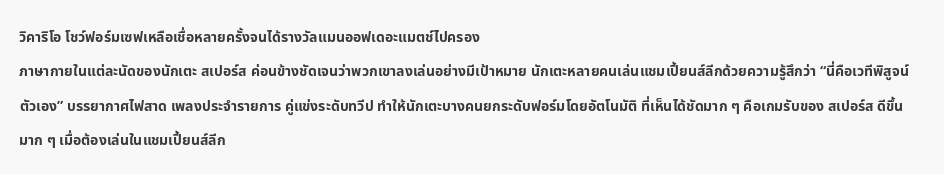วิคาริโอ โชว์ฟอร์มเซฟเหลือเชื่อหลายครั้งจนได้รางวัลแมนออฟเดอะแมตช์ไปครอง
ภาษากายในแต่ละนัดของนักเตะ สเปอร์ส ค่อนข้างชัดเจนว่าพวกเขาลงเล่นอย่างมีเป้าหมาย นักเตะหลายคนเล่นแชมเปี้ยนส์ลีกด้วยความรู้สึกว่า “นี่คือเวทีพิสูจน์ตัวเอง” บรรยากาศไฟสาด เพลงประจำรายการ คู่แข่งระดับทวีป ทำให้นักเตะบางคนยกระดับฟอร์มโดยอัตโนมัติ ที่เห็นได้ชัดมาก ๆ คือเกมรับของ สเปอร์ส ดีขึ้นมาก ๆ เมื่อต้องเล่นในแชมเปี้ยนส์ลีก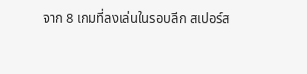จาก 8 เกมที่ลงเล่นในรอบลีก สเปอร์ส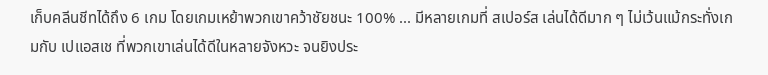เก็บคลีนชีทได้ถึง 6 เกม โดยเกมเหย้าพวกเขาคว้าชัยชนะ 100% ... มีหลายเกมที่ สเปอร์ส เล่นได้ดีมาก ๆ ไม่เว้นแม้กระทั่งเกมกับ เปแอสเช ที่พวกเขาเล่นได้ดีในหลายจังหวะ จนยิงประ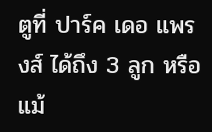ตูที่ ปาร์ค เดอ แพรงส์ ได้ถึง 3 ลูก หรือแม้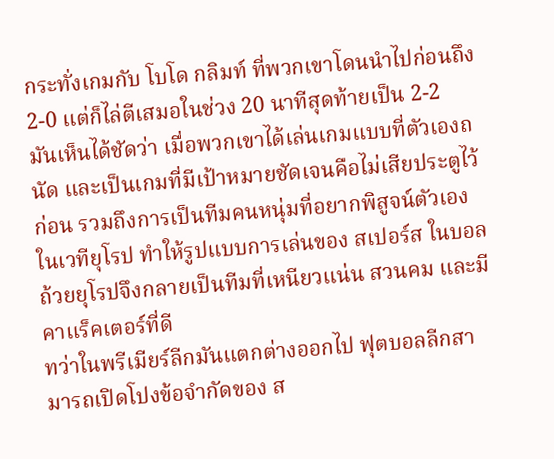กระทั่งเกมกับ โบโด กลิมท์ ที่พวกเขาโดนนำไปก่อนถึง 2-0 แต่ก็ไล่ตีเสมอในช่วง 20 นาทีสุดท้ายเป็น 2-2
มันเห็นได้ชัดว่า เมื่อพวกเขาได้เล่นเกมแบบที่ตัวเองถนัด และเป็นเกมที่มีเป้าหมายชัดเจนคือไม่เสียประตูไว้ก่อน รวมถึงการเป็นทีมคนหนุ่มที่อยากพิสูจน์ตัวเองในเวทียุโรป ทำให้รูปแบบการเล่นของ สเปอร์ส ในบอลถ้วยยุโรปจึงกลายเป็นทีมที่เหนียวแน่น สวนคม และมีคาแร็คเตอร์ที่ดี
ทว่าในพรีเมียร์ลีกมันแตกต่างออกไป ฟุตบอลลีกสามารถเปิดโปงข้อจำกัดของ ส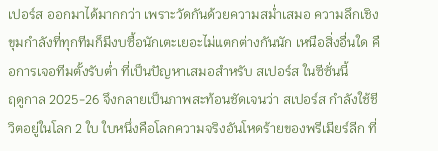เปอร์ส ออกมาได้มากกว่า เพราะวัดกันด้วยความสม่ำเสมอ ความลึกเชิงขุมกำลังที่ทุกทีมก็มีงบซื้อนักเตะเยอะไม่แตกต่างกันนัก เหนือสิ่งอื่นใด คือการเจอทีมตั้งรับต่ำ ที่เป็นปัญหาเสมอสำหรับ สเปอร์ส ในซีซั่นนี้
ฤดูกาล 2025-26 จึงกลายเป็นภาพสะท้อนชัดเจนว่า สเปอร์ส กำลังใช้ชีวิตอยู่ในโลก 2 ใบ ใบหนึ่งคือโลกความจริงอันโหดร้ายของพรีเมียร์ลีก ที่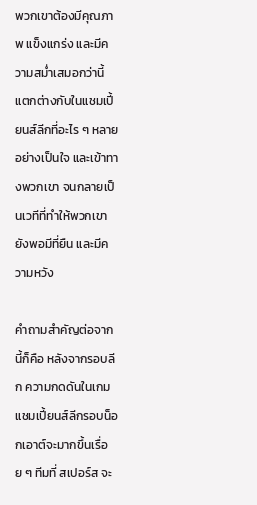พวกเขาต้องมีคุณภาพ แข็งแกร่ง และมีความสม่ำเสมอกว่านี้ แตกต่างกับในแชมเปี้ยนส์ลีกที่อะไร ๆ หลายอย่างเป็นใจ และเข้าทางพวกเขา จนกลายเป็นเวทีที่ทำให้พวกเขายังพอมีที่ยืน และมีความหวัง

คำถามสำคัญต่อจากนี้ก็คือ หลังจากรอบลีก ความกดดันในเกมแชมเปี้ยนส์ลีกรอบน็อกเอาต์จะมากขึ้นเรื่อย ๆ ทีมที่ สเปอร์ส จะ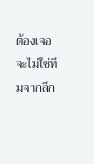ต้องเจอ จะไม่ใช่ทีมจากลีก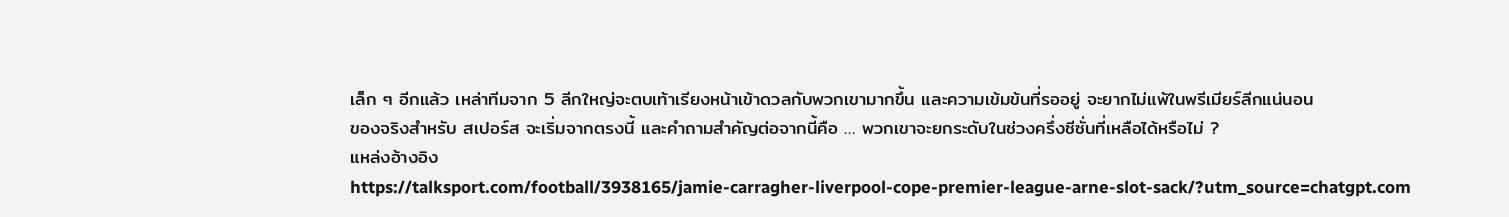เล็ก ๆ อีกแล้ว เหล่าทีมจาก 5 ลีกใหญ่จะตบเท้าเรียงหน้าเข้าดวลกับพวกเขามากขึ้น และความเข้มข้นที่รออยู่ จะยากไม่แพ้ในพรีเมียร์ลีกแน่นอน
ของจริงสำหรับ สเปอร์ส จะเริ่มจากตรงนี้ และคำถามสำคัญต่อจากนี้คือ … พวกเขาจะยกระดับในช่วงครึ่งซีซั่นที่เหลือได้หรือไม่ ?
แหล่งอ้างอิง
https://talksport.com/football/3938165/jamie-carragher-liverpool-cope-premier-league-arne-slot-sack/?utm_source=chatgpt.com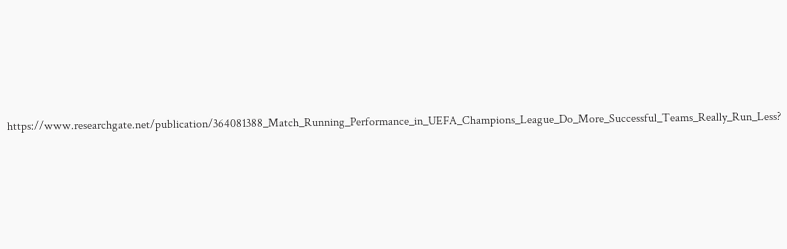https://www.researchgate.net/publication/364081388_Match_Running_Performance_in_UEFA_Champions_League_Do_More_Successful_Teams_Really_Run_Less?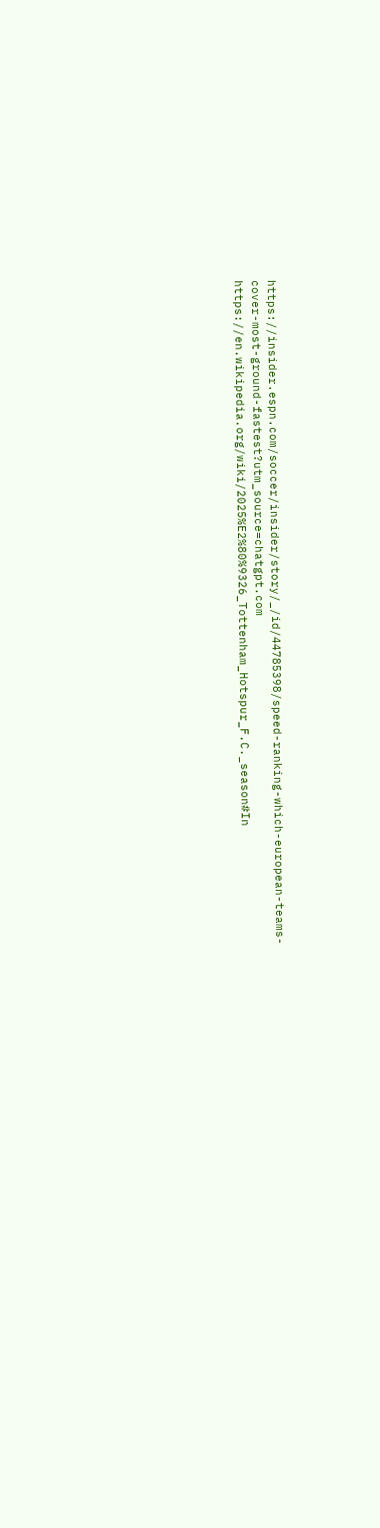https://insider.espn.com/soccer/insider/story/_/id/44785398/speed-ranking-which-european-teams-cover-most-ground-fastest?utm_source=chatgpt.com
https://en.wikipedia.org/wiki/2025%E2%80%9326_Tottenham_Hotspur_F.C._season#In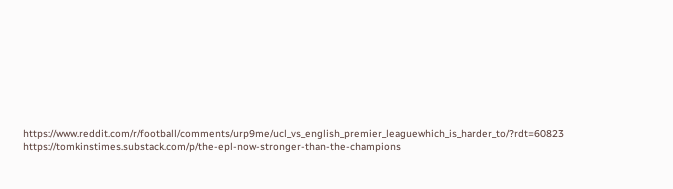https://www.reddit.com/r/football/comments/urp9me/ucl_vs_english_premier_leaguewhich_is_harder_to/?rdt=60823
https://tomkinstimes.substack.com/p/the-epl-now-stronger-than-the-champions